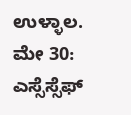ಉಳ್ಳಾಲ. ಮೇ 30: ಎಸ್ಸೆಸ್ಸೆಫ್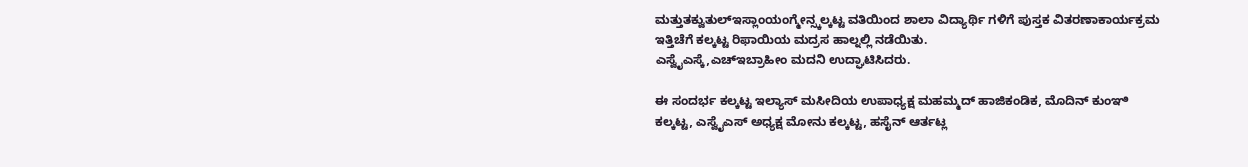ಮತ್ತುತಕ್ವುತುಲ್ಇಸ್ಲಾಂಯಂಗ್ಮೇನ್ಸ್ಕಲ್ಕಟ್ಟ ವತಿಯಿಂದ ಶಾಲಾ ವಿದ್ಯಾರ್ಥಿ ಗಳಿಗೆ ಪುಸ್ತಕ ವಿತರಣಾಕಾರ್ಯಕ್ರಮ ಇತ್ತಿಚೆಗೆ ಕಲ್ಕಟ್ಟ ರಿಫಾಯಿಯ ಮದ್ರಸ ಹಾಲ್ನಲ್ಲಿ ನಡೆಯಿತು.
ಎಸ್ವೈಎಸ್ಕೆ,ಎಚ್ಇಬ್ರಾಹೀಂ ಮದನಿ ಉದ್ಘಾಟಿಸಿದರು.

ಈ ಸಂದರ್ಭ ಕಲ್ಕಟ್ಟ ಇಲ್ಯಾಸ್ ಮಸೀದಿಯ ಉಪಾಧ್ಯಕ್ಷ ಮಹಮ್ಮದ್ ಹಾಜಿಕಂಡಿಕ, ಮೊದಿನ್ ಕುಂಞಿ ಕಲ್ಕಟ್ಟ, ಎಸ್ವೈಎಸ್ ಅಧ್ಯಕ್ಷ ಮೋನು ಕಲ್ಕಟ್ಟ, ಹಸೈನ್ ಆರ್ತಟ್ಲ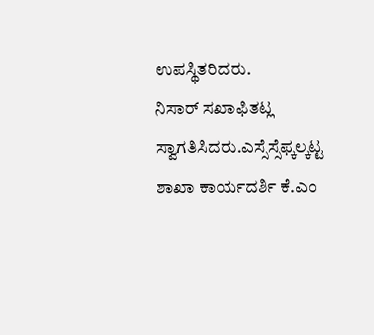ಉಪಸ್ಥಿತರಿದರು.
ನಿಸಾರ್ ಸಖಾಫಿತಟ್ಲ ಸ್ವಾಗತಿಸಿದರು.ಎಸ್ಸೆಸ್ಸೆಫ್ಕಲ್ಕಟ್ಟ ಶಾಖಾ ಕಾರ್ಯದರ್ಶಿ ಕೆ.ಎಂ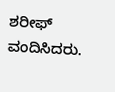ಶರೀಫ್ ವಂದಿಸಿದರು.